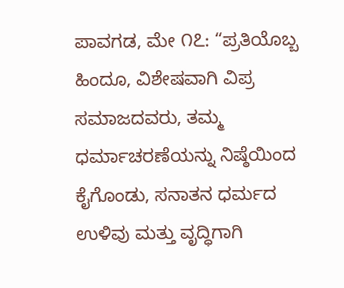ಪಾವಗಡ, ಮೇ ೧೭: “ಪ್ರತಿಯೊಬ್ಬ ಹಿಂದೂ, ವಿಶೇಷವಾಗಿ ವಿಪ್ರ ಸಮಾಜದವರು, ತಮ್ಮ ಧರ್ಮಾಚರಣೆಯನ್ನು ನಿಷ್ಠೆಯಿಂದ ಕೈಗೊಂಡು, ಸನಾತನ ಧರ್ಮದ ಉಳಿವು ಮತ್ತು ವೃದ್ಧಿಗಾಗಿ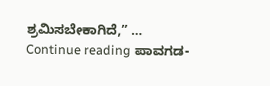ಶ್ರಮಿಸಬೇಕಾಗಿದೆ,” … Continue reading ಪಾವಗಡ-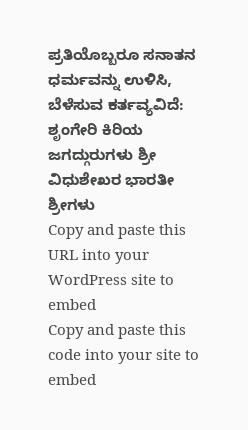ಪ್ರತಿಯೊಬ್ಬರೂ ಸನಾತನ ಧರ್ಮವನ್ನು ಉಳಿಸಿ, ಬೆಳೆಸುವ ಕರ್ತವ್ಯವಿದೆ: ಶೃಂಗೇರಿ ಕಿರಿಯ ಜಗದ್ಗುರುಗಳು ಶ್ರೀ ವಿಧುಶೇಖರ ಭಾರತೀ ಶ್ರೀಗಳು
Copy and paste this URL into your WordPress site to embed
Copy and paste this code into your site to embed